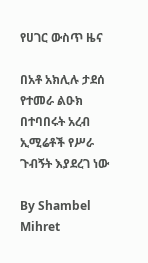የሀገር ውስጥ ዜና

በአቶ አክሊሉ ታደሰ የተመራ ልዑክ በተባበሩት አረብ ኢሚሬቶች የሥራ ጉብኝት እያደረገ ነው

By Shambel Mihret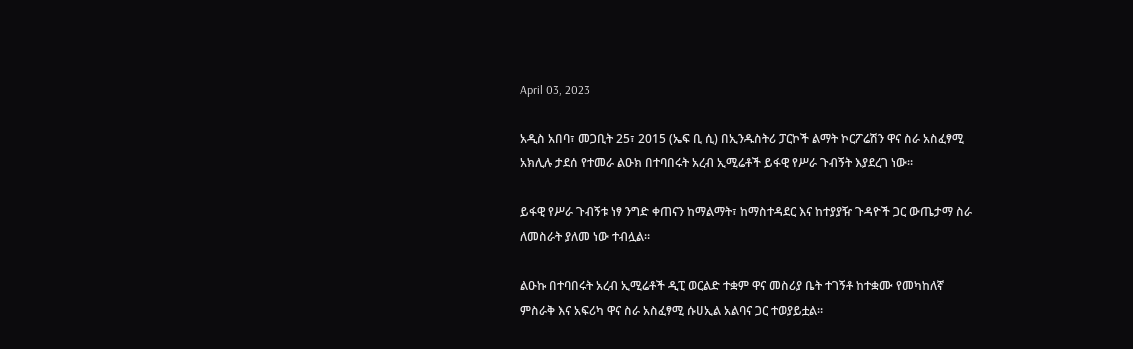April 03, 2023

አዲስ አበባ፣ መጋቢት 25፣ 2015 (ኤፍ ቢ ሲ) በኢንዱስትሪ ፓርኮች ልማት ኮርፖሬሽን ዋና ስራ አስፈፃሚ አክሊሉ ታደሰ የተመራ ልዑክ በተባበሩት አረብ ኢሚሬቶች ይፋዊ የሥራ ጉብኝት እያደረገ ነው፡፡

ይፋዊ የሥራ ጉብኝቱ ነፃ ንግድ ቀጠናን ከማልማት፣ ከማስተዳደር እና ከተያያዥ ጉዳዮች ጋር ውጤታማ ስራ ለመስራት ያለመ ነው ተብሏል፡፡

ልዑኩ በተባበሩት አረብ ኢሚሬቶች ዲፒ ወርልድ ተቋም ዋና መስሪያ ቤት ተገኝቶ ከተቋሙ የመካከለኛ ምስራቅ እና አፍሪካ ዋና ስራ አስፈፃሚ ሱሀኢል አልባና ጋር ተወያይቷል።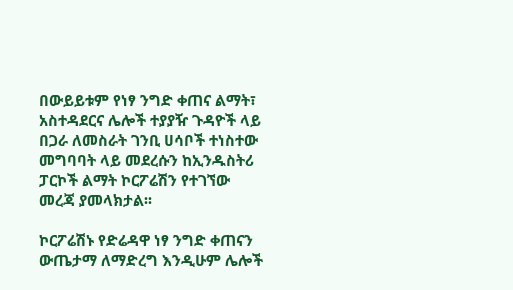በውይይቱም የነፃ ንግድ ቀጠና ልማት፣ አስተዳደርና ሌሎች ተያያዥ ጉዳዮች ላይ በጋራ ለመስራት ገንቢ ሀሳቦች ተነስተው መግባባት ላይ መደረሱን ከኢንዱስትሪ ፓርኮች ልማት ኮርፖሬሽን የተገኘው መረጃ ያመላክታል፡፡

ኮርፖሬሽኑ የድሬዳዋ ነፃ ንግድ ቀጠናን ውጤታማ ለማድረግ እንዲሁም ሌሎች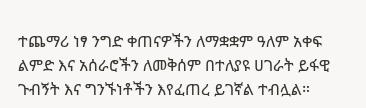ተጨማሪ ነፃ ንግድ ቀጠናዎችን ለማቋቋም ዓለም አቀፍ ልምድ እና አሰራሮችን ለመቅሰም በተለያዩ ሀገራት ይፋዊ ጉብኝት እና ግንኙነቶችን እየፈጠረ ይገኛል ተብሏል።